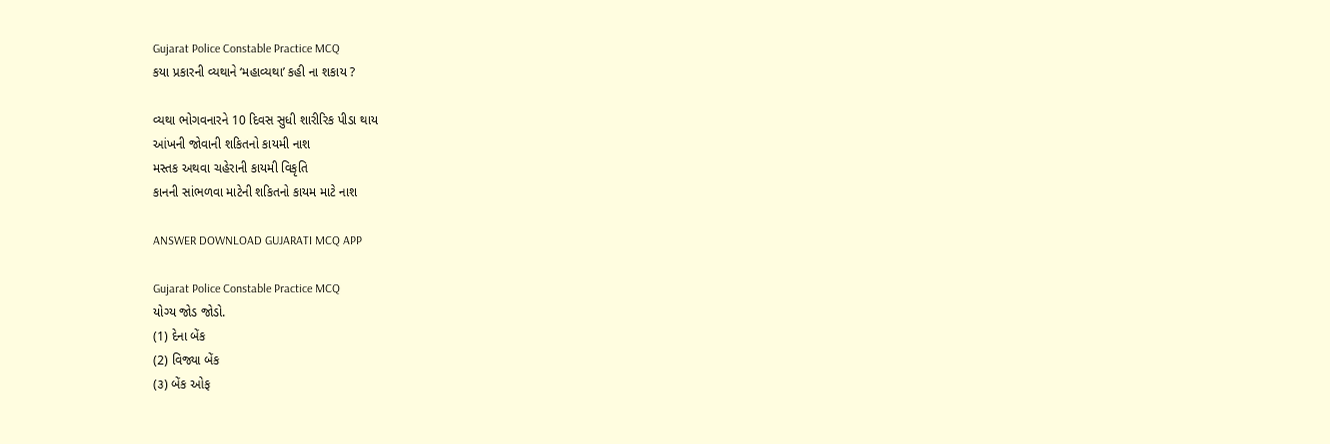Gujarat Police Constable Practice MCQ
કયા પ્રકારની વ્યથાને ‘મહાવ્યથા’ કહી ના શકાય ?

વ્યથા ભોગવનારને 10 દિવસ સુધી શારીરિક પીડા થાય
આંખની જોવાની શકિતનો કાયમી નાશ
મસ્તક અથવા ચહેરાની કાયમી વિકૃતિ
કાનની સાંભળવા માટેની શકિતનો કાયમ માટે નાશ

ANSWER DOWNLOAD GUJARATI MCQ APP

Gujarat Police Constable Practice MCQ
યોગ્ય જોડ જોડો.
(1) દેના બેંક
(2) વિજ્યા બેંક
(૩) બેંક ઓફ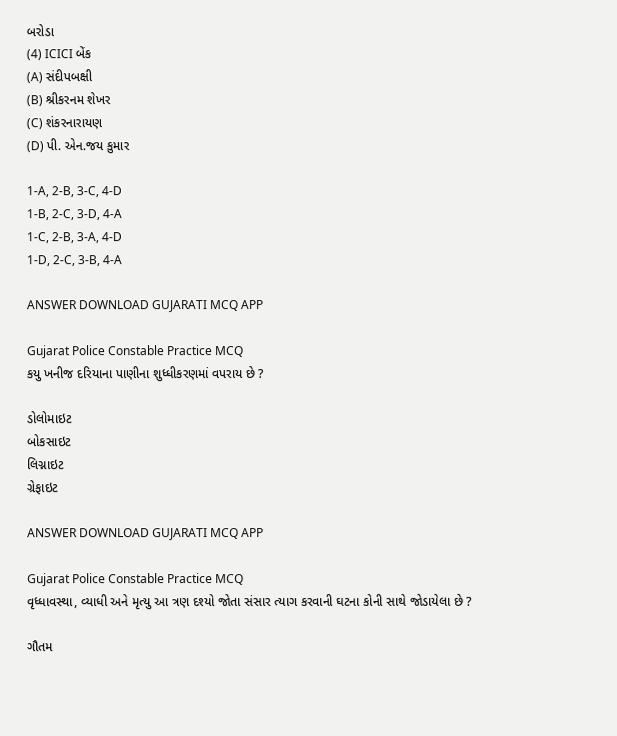બરોડા
(4) ICICI બેંક
(A) સંદીપબક્ષી
(B) શ્રીકરનમ શેખર
(C) શંકરનારાયણ
(D) પી. એન.જય કુમાર

1-A, 2-B, 3-C, 4-D
1-B, 2-C, 3-D, 4-A
1-C, 2-B, 3-A, 4-D
1-D, 2-C, 3-B, 4-A

ANSWER DOWNLOAD GUJARATI MCQ APP

Gujarat Police Constable Practice MCQ
કયુ ખનીજ દરિયાના પાણીના શુધ્ધીકરણમાં વપરાય છે ?

ડોલોમાઇટ
બોકસાઇટ
લિગ્નાઇટ
ગ્રેફાઇટ

ANSWER DOWNLOAD GUJARATI MCQ APP

Gujarat Police Constable Practice MCQ
વૃધ્ધાવસ્થા, વ્યાધી અને મૃત્યુ આ ત્રણ દશ્યો જોતા સંસાર ત્યાગ કરવાની ઘટના કોની સાથે જોડાયેલા છે ?

ગૌતમ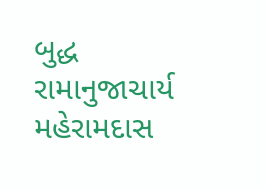બુદ્ધ
રામાનુજાચાર્ય
મહેરામદાસ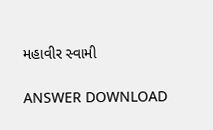મહાવીર સ્વામી

ANSWER DOWNLOAD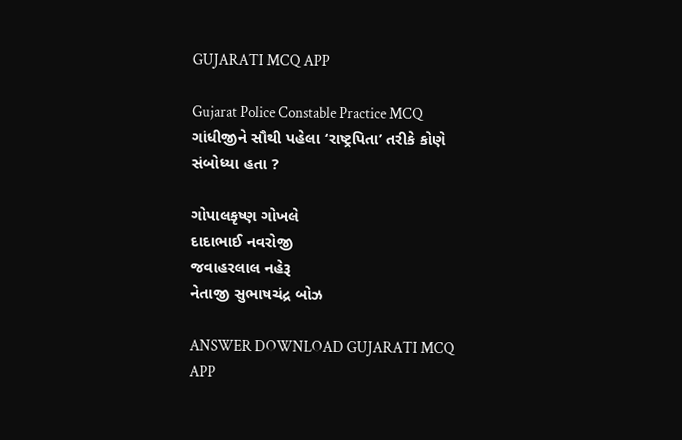GUJARATI MCQ APP

Gujarat Police Constable Practice MCQ
ગાંધીજીને સૌથી પહેલા ‘રાષ્ટ્રપિતા’ તરીકે કોણે સંબોધ્યા હતા ?

ગોપાલકૃષ્ણ ગોખલે
દાદાભાઈ નવરોજી
જવાહરલાલ નહેરૂ
નેતાજી સુભાષચંદ્ર બોઝ

ANSWER DOWNLOAD GUJARATI MCQ APP